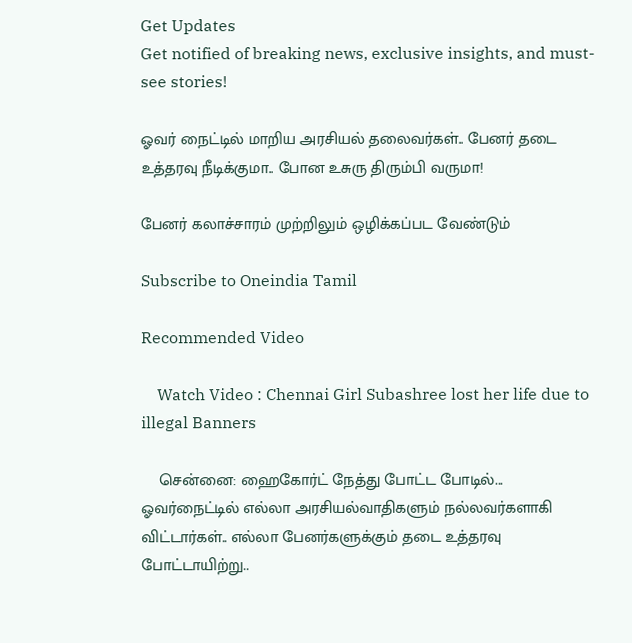Get Updates
Get notified of breaking news, exclusive insights, and must-see stories!

ஓவர் நைட்டில் மாறிய அரசியல் தலைவர்கள்.. பேனர் தடை உத்தரவு நீடிக்குமா.. போன உசுரு திரும்பி வருமா!

பேனர் கலாச்சாரம் முற்றிலும் ஒழிக்கப்பட வேண்டும்

Subscribe to Oneindia Tamil

Recommended Video

    Watch Video : Chennai Girl Subashree lost her life due to illegal Banners

    சென்னை: ஹைகோர்ட் நேத்து போட்ட போடில்... ஓவர்நைட்டில் எல்லா அரசியல்வாதிகளும் நல்லவர்களாகி விட்டார்கள்.. எல்லா பேனர்களுக்கும் தடை உத்தரவு போட்டாயிற்று..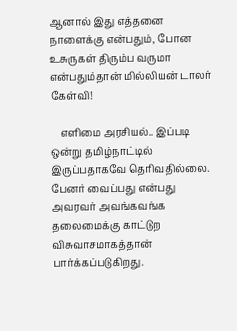ஆனால் இது எத்தனை நாளைக்கு என்பதும், போன உசுருகள் திரும்ப வருமா என்பதும்தான் மில்லியன் டாலர் கேள்வி!

    எளிமை அரசியல்.. இப்படி ஒன்று தமிழ்நாட்டில் இருப்பதாகவே தெரிவதில்லை. பேனர் வைப்பது என்பது அவரவர் அவங்கவங்க தலைமைக்கு காட்டுற விசுவாசமாகத்தான் பார்க்கப்படுகிறது.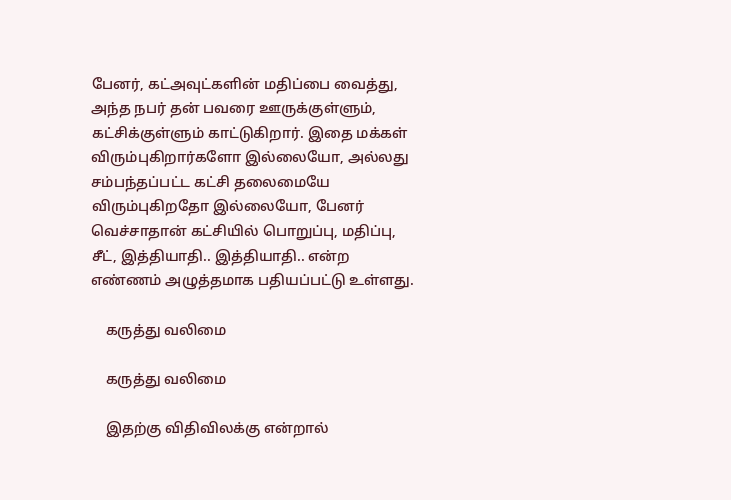பேனர், கட்அவுட்களின் மதிப்பை வைத்து, அந்த நபர் தன் பவரை ஊருக்குள்ளும், கட்சிக்குள்ளும் காட்டுகிறார். இதை மக்கள் விரும்புகிறார்களோ இல்லையோ, அல்லது சம்பந்தப்பட்ட கட்சி தலைமையே விரும்புகிறதோ இல்லையோ, பேனர் வெச்சாதான் கட்சியில் பொறுப்பு, மதிப்பு, சீட், இத்தியாதி.. இத்தியாதி.. என்ற எண்ணம் அழுத்தமாக பதியப்பட்டு உள்ளது.

    கருத்து வலிமை

    கருத்து வலிமை

    இதற்கு விதிவிலக்கு என்றால்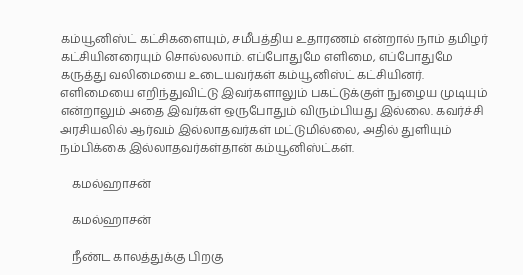கம்யூனிஸ்ட் கட்சிகளையும், சமீபத்திய உதாரணம் என்றால் நாம் தமிழர் கட்சியினரையும் சொல்லலாம். எப்போதுமே எளிமை, எப்போதுமே கருத்து வலிமையை உடையவர்கள் கம்யூனிஸ்ட் கட்சியினர். எளிமையை எறிந்துவிட்டு இவர்களாலும் பகட்டுக்குள் நுழைய முடியும் என்றாலும் அதை இவர்கள் ஒருபோதும் விரும்பியது இல்லை. கவர்ச்சி அரசியலில் ஆர்வம் இல்லாதவர்கள் மட்டுமில்லை, அதில் துளியும் நம்பிக்கை இல்லாதவர்கள்தான் கம்யூனிஸ்ட்கள்.

    கமல்ஹாசன்

    கமல்ஹாசன்

    நீண்ட காலத்துக்கு பிறகு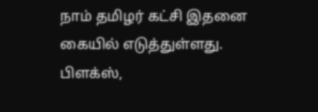நாம் தமிழர் கட்சி இதனை கையில் எடுத்துள்ளது. பிளக்ஸ்,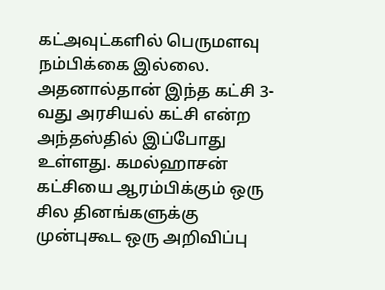கட்அவுட்களில் பெருமளவு நம்பிக்கை இல்லை. அதனால்தான் இந்த கட்சி 3-வது அரசியல் கட்சி என்ற அந்தஸ்தில் இப்போது உள்ளது. கமல்ஹாசன் கட்சியை ஆரம்பிக்கும் ஒரு சில தினங்களுக்கு முன்புகூட ஒரு அறிவிப்பு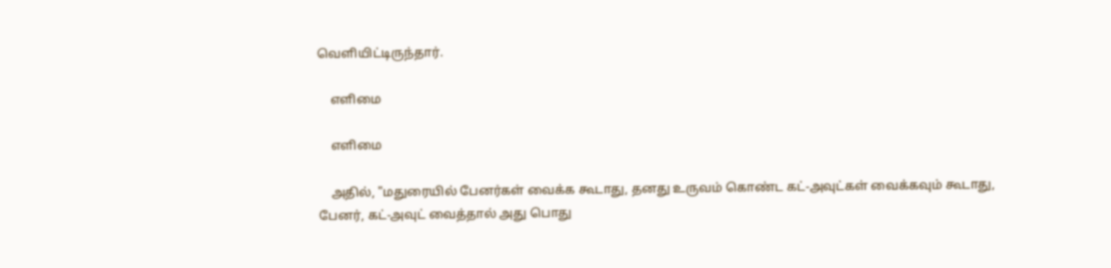வெளியிட்டிருந்தார்.

    எளிமை

    எளிமை

    அதில், "மதுரையில் பேனர்கள் வைக்க கூடாது, தனது உருவம் கொண்ட கட்-அவுட்கள் வைக்கவும் கூடாது, பேனர், கட்-அவுட் வைத்தால் அது பொது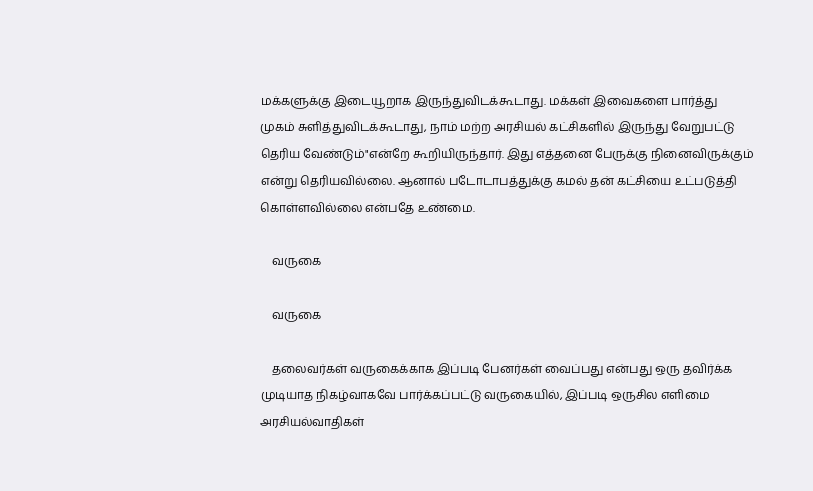மக்களுக்கு இடையூறாக இருந்துவிடக்கூடாது. மக்கள் இவைகளை பார்த்து முகம் சுளித்துவிடக்கூடாது, நாம் மற்ற அரசியல் கட்சிகளில் இருந்து வேறுபட்டு தெரிய வேண்டும்"என்றே கூறியிருந்தார். இது எத்தனை பேருக்கு நினைவிருக்கும் என்று தெரியவில்லை. ஆனால் படோடாபத்துக்கு கமல் தன் கட்சியை உட்படுத்தி கொள்ளவில்லை என்பதே உண்மை.

    வருகை

    வருகை

    தலைவர்கள் வருகைக்காக இப்படி பேனர்கள் வைப்பது என்பது ஒரு தவிர்க்க முடியாத நிகழ்வாகவே பார்க்கப்பட்டு வருகையில், இப்படி ஒருசில எளிமை அரசியல்வாதிகள்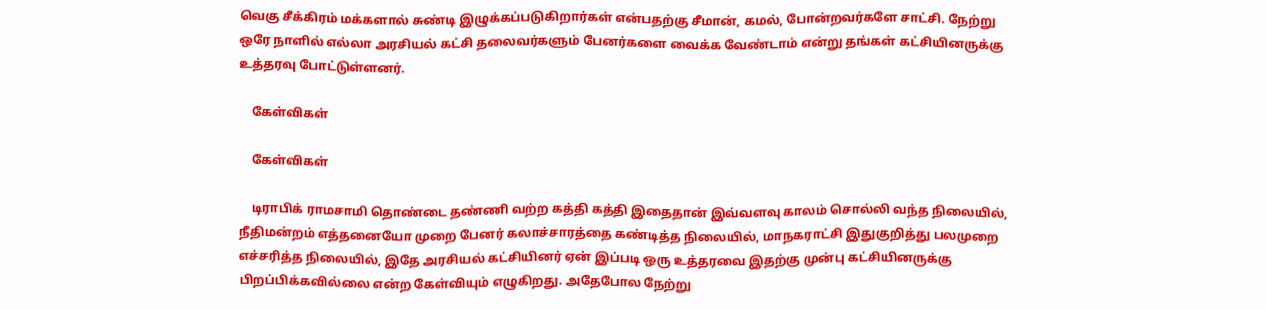வெகு சீக்கிரம் மக்களால் சுண்டி இழுக்கப்படுகிறார்கள் என்பதற்கு சீமான், கமல், போன்றவர்களே சாட்சி. நேற்று ஒரே நாளில் எல்லா அரசியல் கட்சி தலைவர்களும் பேனர்களை வைக்க வேண்டாம் என்று தங்கள் கட்சியினருக்கு உத்தரவு போட்டுள்ளனர்.

    கேள்விகள்

    கேள்விகள்

    டிராபிக் ராமசாமி தொண்டை தண்ணி வற்ற கத்தி கத்தி இதைதான் இவ்வளவு காலம் சொல்லி வந்த நிலையில், நீதிமன்றம் எத்தனையோ முறை பேனர் கலாச்சாரத்தை கண்டித்த நிலையில், மாநகராட்சி இதுகுறித்து பலமுறை எச்சரித்த நிலையில், இதே அரசியல் கட்சியினர் ஏன் இப்படி ஒரு உத்தரவை இதற்கு முன்பு கட்சியினருக்கு பிறப்பிக்கவில்லை என்ற கேள்வியும் எழுகிறது. அதேபோல நேற்று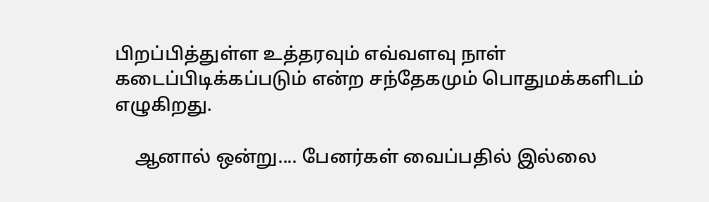பிறப்பித்துள்ள உத்தரவும் எவ்வளவு நாள் கடைப்பிடிக்கப்படும் என்ற சந்தேகமும் பொதுமக்களிடம் எழுகிறது.

    ஆனால் ஒன்று.... பேனர்கள் வைப்பதில் இல்லை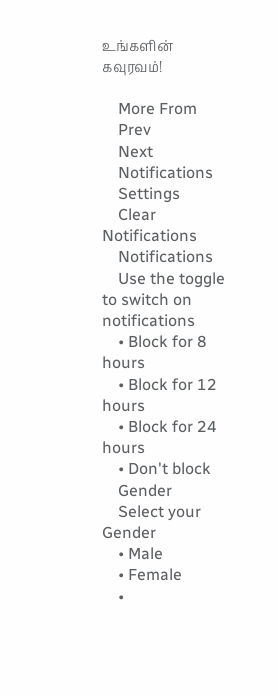உங்களின் கவுரவம்!

    More From
    Prev
    Next
    Notifications
    Settings
    Clear Notifications
    Notifications
    Use the toggle to switch on notifications
    • Block for 8 hours
    • Block for 12 hours
    • Block for 24 hours
    • Don't block
    Gender
    Select your Gender
    • Male
    • Female
    •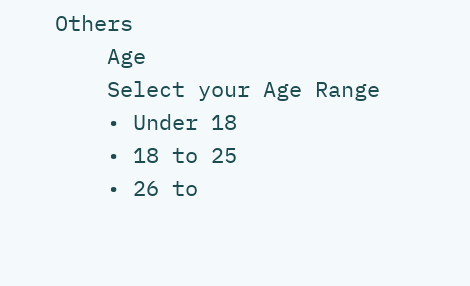Others
    Age
    Select your Age Range
    • Under 18
    • 18 to 25
    • 26 to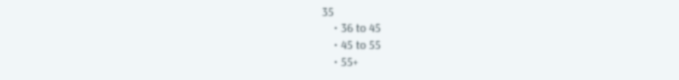35
    • 36 to 45
    • 45 to 55
    • 55+